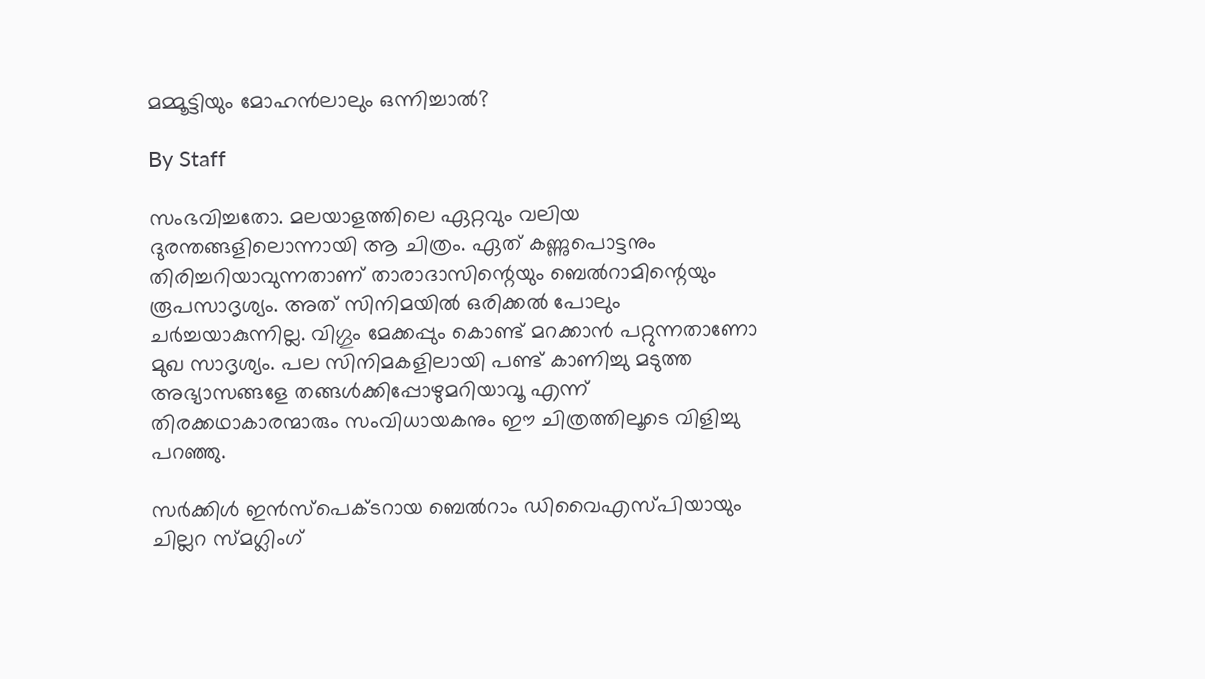മമ്മൂട്ടിയും മോഹന്‍ലാലും ഒന്നിച്ചാല്‍?

By Staff

സംഭവിച്ചതോ. മലയാളത്തിലെ ഏറ്റവും വലിയ ദുരന്തങ്ങളിലൊന്നായി ആ ചിത്രം. ഏത് കണ്ണുപൊട്ടനും തിരിച്ചറിയാവുന്നതാണ് താരാദാസിന്റെയും ബെല്‍റാമിന്റെയും രൂപസാദൃശ്യം. അത് സിനിമയില്‍ ഒരിക്കല്‍ പോലും ചര്‍ച്ചയാകുന്നില്ല. വിഗ്ഗും മേക്കപ്പും കൊണ്ട് മറക്കാന്‍ പറ്റുന്നതാണോ മുഖ സാദൃശ്യം. പല സിനിമകളിലായി പണ്ട് കാണിച്ചു മടുത്ത അഭ്യാസങ്ങളേ തങ്ങള്‍ക്കിപ്പോഴുമറിയാവൂ എന്ന് തിരക്കഥാകാരന്മാരും സംവിധായകനും ഈ ചിത്രത്തിലൂടെ വിളിച്ചു പറഞ്ഞു.

സര്‍ക്കിള്‍ ഇന്‍‍സ്പെക്ടറായ ബെല്‍റാം ഡിവൈഎസ്‍പിയായും ചില്ലറ സ്മഗ്ലിംഗ്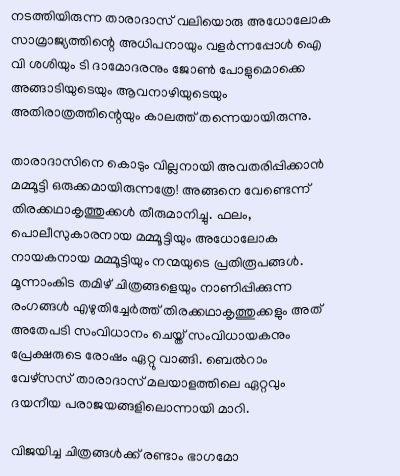നടത്തിയിരുന്ന താരാദാസ് വലിയൊരു അധോലോക സാമ്രാജ്യത്തിന്റെ അധിപനായും വളര്‍ന്നപ്പോള്‍ ഐ വി ശശിയും ടി ദാമോദരനും ജോണ്‍ പോളുമൊക്കെ അങ്ങാടിയുടെയും ആവനാഴിയുടെയും അതിരാത്രത്തിന്റെയും കാലത്ത് തന്നെയായിരുന്നു.

താരാദാസിനെ കൊടും വില്ലനായി അവതരിപ്പിക്കാന്‍ മമ്മൂട്ടി ഒരുക്കമായിരുന്നത്രേ! അങ്ങനെ വേണ്ടെന്ന് തിരക്കഥാകൃത്തുക്കള്‍ തീരുമാനിച്ചു. ഫലം, പൊലീസുകാരനായ മമ്മൂട്ടിയും അധോലോക നായകനായ മമ്മൂട്ടിയും നന്മയുടെ പ്രതിരൂപങ്ങള്‍. മൂന്നാംകിട തമിഴ് ചിത്രങ്ങളെയും നാണിപ്പിക്കുന്ന രംഗങ്ങള്‍ എഴുതിച്ചേര്‍ത്ത് തിരക്കഥാകൃത്തുക്കളും അത് അതേപടി സംവിധാനം ചെയ്ത് സംവിധായകനും പ്രേക്ഷരുടെ രോഷം ഏറ്റു വാങ്ങി. ബെല്‍റാം വേഴ്സസ് താരാദാസ് മലയാളത്തിലെ ഏറ്റവും ദയനീയ പരാജയങ്ങളിലൊന്നായി മാറി.

വിജയിച്ച ചിത്രങ്ങള്‍ക്ക് രണ്ടാം ഭാഗമോ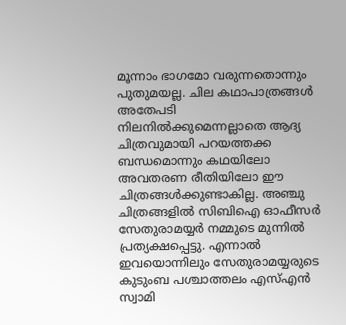മൂന്നാം ഭാഗമോ വരുന്നതൊന്നും പുതുമയല്ല. ചില കഥാപാത്രങ്ങള്‍ അതേപടി നിലനില്‍ക്കുമെന്നല്ലാതെ ആദ്യ ചിത്രവുമായി പറയത്തക്ക ബന്ധമൊന്നും കഥയിലോ അവതരണ രീതിയിലോ ഈ ചിത്രങ്ങള്‍ക്കുണ്ടാകില്ല. അഞ്ചു ചിത്രങ്ങളില്‍ സിബിഐ ഓഫീസര്‍ സേതുരാമയ്യര്‍ നമ്മുടെ മുന്നില്‍ പ്രത്യക്ഷപ്പെട്ടു. എന്നാല്‍ ഇവയൊന്നിലും സേതുരാമയ്യരുടെ കുടുംബ പശ്ചാത്തലം എസ്എന്‍ സ്വാമി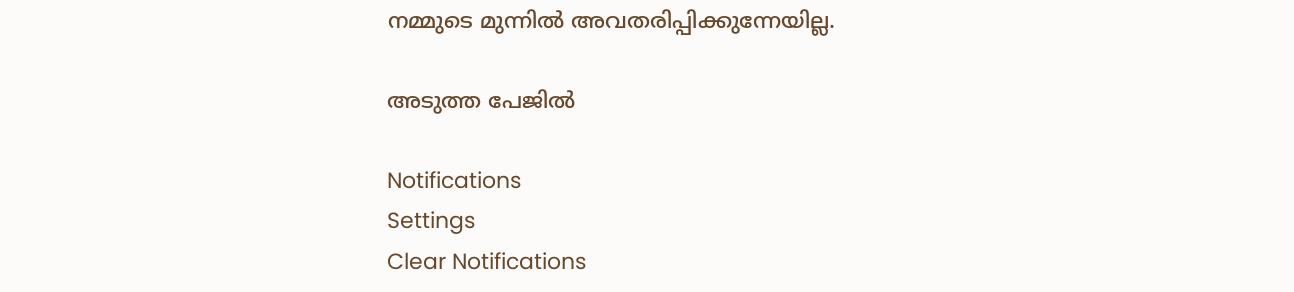നമ്മുടെ മുന്നില്‍ അവതരിപ്പിക്കുന്നേയില്ല.

അടുത്ത പേജില്‍

Notifications
Settings
Clear Notifications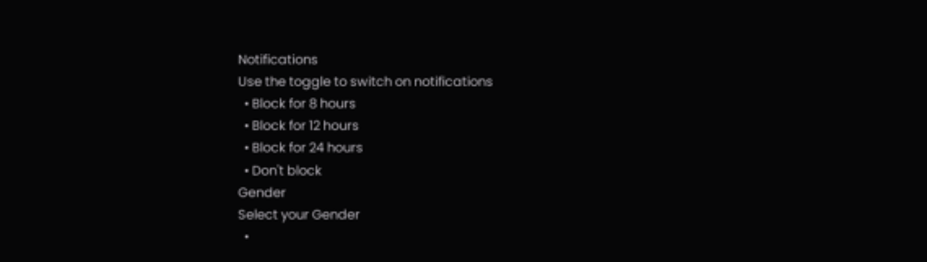Notifications
Use the toggle to switch on notifications
  • Block for 8 hours
  • Block for 12 hours
  • Block for 24 hours
  • Don't block
Gender
Select your Gender
  •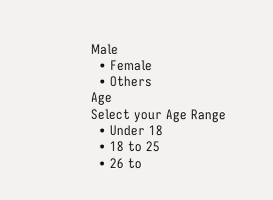Male
  • Female
  • Others
Age
Select your Age Range
  • Under 18
  • 18 to 25
  • 26 to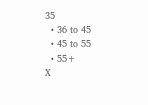35
  • 36 to 45
  • 45 to 55
  • 55+
X